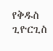የቅዱስ ጊዮርጊስ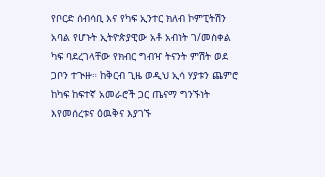የቦርድ ሰብሳቢ እና የካፍ ኢንተር ክለብ ኮምፒትሽን አባል የሆኑት ኢትዮጵያዊው አቶ አብነት ገ/መስቀል ካፍ ባደረገላቸው የክብር ግብዣ ትናንት ምሽት ወደ ጋቦን ተጒዙ። ከቅርብ ጊዜ ወዲህ ኢሳ ሃያቱን ጨምሮ ከካፍ ከፍተኛ አመራሮች ጋር ጤናማ ግንኙነት እየመሰረቱና ዕዉቅና እያገኙ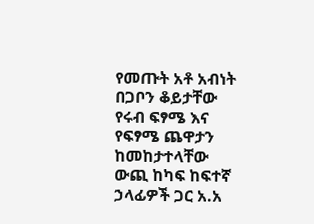የመጡት አቶ አብነት በጋቦን ቆይታቸው የሩብ ፍፃሜ እና የፍፃሜ ጨዋታን ከመከታተላቸው ውጪ ከካፍ ከፍተኛ ኃላፊዎች ጋር አ.አ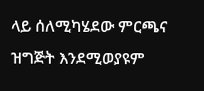ላይ ሰለሚካሄደው ምርጫና ዝግጅት እንደሚወያዩም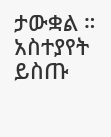ታውቋል ።
አስተያየት ይስጡ